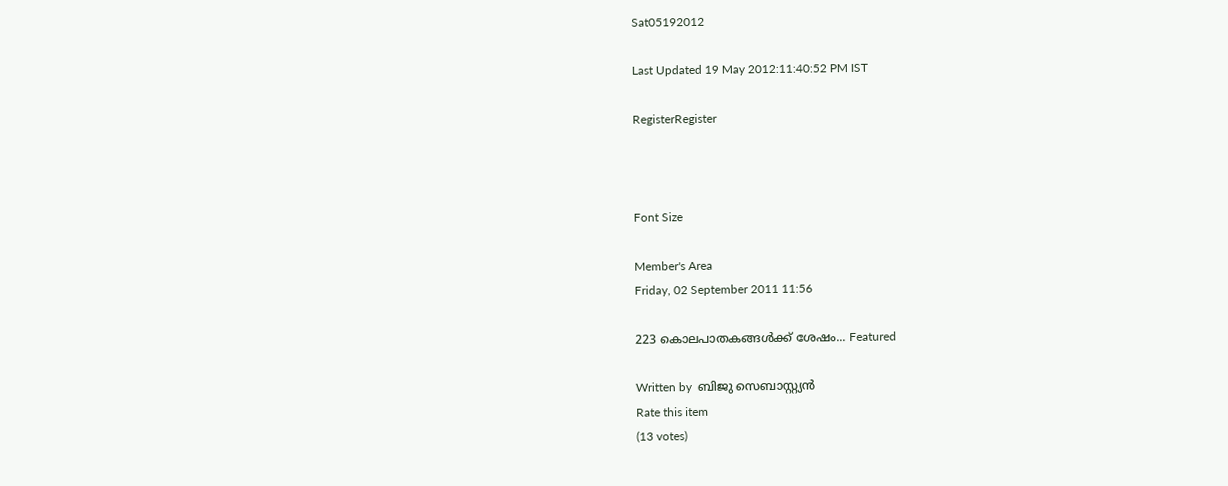Sat05192012

Last Updated 19 May 2012:11:40:52 PM IST

RegisterRegister



Font Size

Member's Area
Friday, 02 September 2011 11:56

223 കൊലപാതകങ്ങള്‍ക്ക്‌ ശേഷം... Featured

Written by  ബിജു സെബാസ്റ്റ്യന്‍
Rate this item
(13 votes)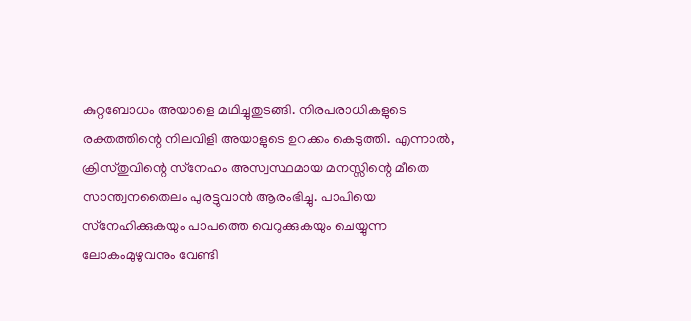കുറ്റബോധം അയാളെ മഥിച്ചുതുടങ്ങി. നിരപരാധികളുടെ രക്തത്തിന്റെ നിലവിളി അയാളുടെ ഉറക്കം കെടുത്തി. എന്നാല്‍, ക്രിസ്‌തുവിന്റെ സ്‌നേഹം അസ്വസ്ഥമായ മനസ്സിന്റെ മീതെ സാന്ത്വനതൈലം പുരട്ടുവാന്‍ ആരംഭിച്ചു. പാപിയെ സ്‌നേഹിക്കുകയും പാപത്തെ വെറുക്കുകയും ചെയ്യുന്ന ലോകംമുഴുവനും വേണ്ടി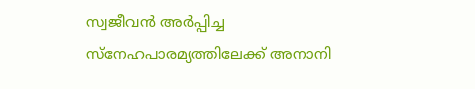സ്വജീവന്‍ അര്‍പ്പിച്ച സ്‌നേഹപാരമ്യത്തിലേക്ക്‌ അനാനി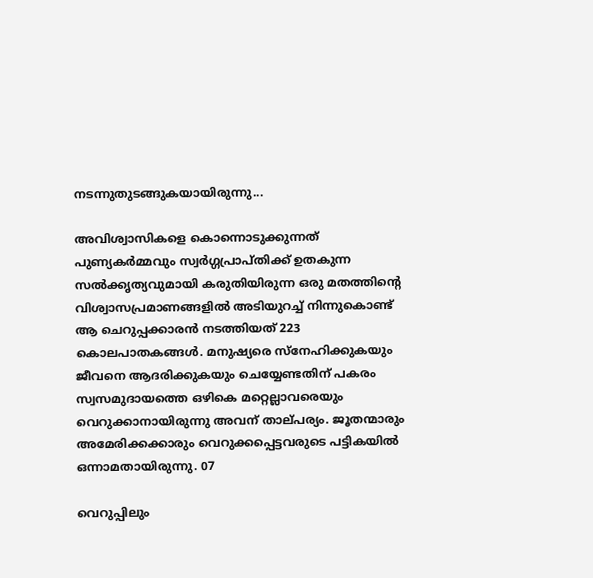നടന്നുതുടങ്ങുകയായിരുന്നു...

അവിശ്വാസികളെ കൊന്നൊടുക്കുന്നത്‌ പുണ്യകര്‍മ്മവും സ്വര്‍ഗ്ഗപ്രാപ്‌തിക്ക്‌ ഉതകുന്ന സല്‍ക്കൃത്യവുമായി കരുതിയിരുന്ന ഒരു മതത്തിന്റെ വിശ്വാസപ്രമാണങ്ങളില്‍ അടിയുറച്ച്‌ നിന്നുകൊണ്ട്‌ ആ ചെറുപ്പക്കാരന്‍ നടത്തിയത്‌ 223 കൊലപാതകങ്ങള്‍. മനുഷ്യരെ സ്‌നേഹിക്കുകയും ജീവനെ ആദരിക്കുകയും ചെയ്യേണ്ടതിന്‌ പകരം സ്വസമുദായത്തെ ഒഴികെ മറ്റെല്ലാവരെയും വെറുക്കാനായിരുന്നു അവന്‌ താല്‌പര്യം. ജൂതന്മാരും അമേരിക്കക്കാരും വെറുക്കപ്പെട്ടവരുടെ പട്ടികയില്‍ ഒന്നാമതായിരുന്നു. 07

വെറുപ്പിലും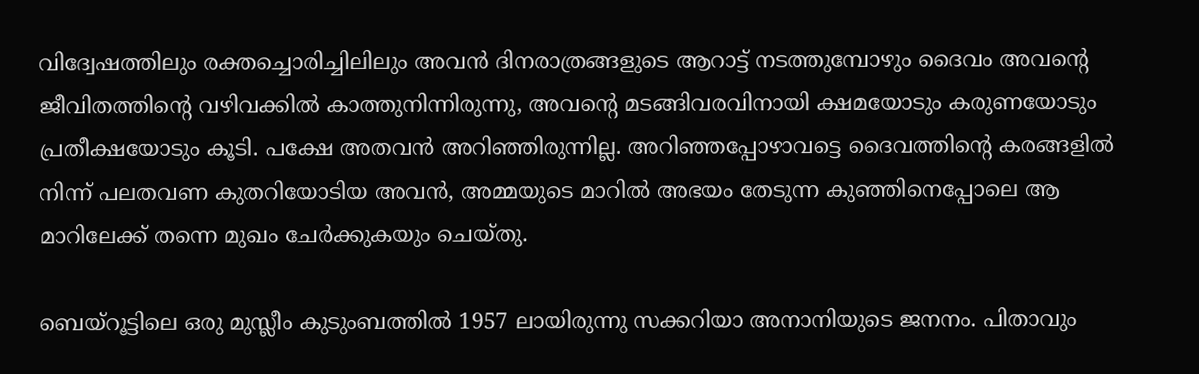വിദ്വേഷത്തിലും രക്തച്ചൊരിച്ചിലിലും അവന്‍ ദിനരാത്രങ്ങളുടെ ആറാട്ട്‌ നടത്തുമ്പോഴും ദൈവം അവന്റെ ജീവിതത്തിന്റെ വഴിവക്കില്‍ കാത്തുനിന്നിരുന്നു, അവന്റെ മടങ്ങിവരവിനായി ക്ഷമയോടും കരുണയോടും പ്രതീക്ഷയോടും കൂടി. പക്ഷേ അതവന്‍ അറിഞ്ഞിരുന്നില്ല. അറിഞ്ഞപ്പോഴാവട്ടെ ദൈവത്തിന്റെ കരങ്ങളില്‍ നിന്ന്‌ പലതവണ കുതറിയോടിയ അവന്‍, അമ്മയുടെ മാറില്‍ അഭയം തേടുന്ന കുഞ്ഞിനെപ്പോലെ ആ മാറിലേക്ക്‌ തന്നെ മുഖം ചേര്‍ക്കുകയും ചെയ്‌തു.

ബെയ്‌റൂട്ടിലെ ഒരു മുസ്ലീം കുടുംബത്തില്‍ 1957 ലായിരുന്നു സക്കറിയാ അനാനിയുടെ ജനനം. പിതാവും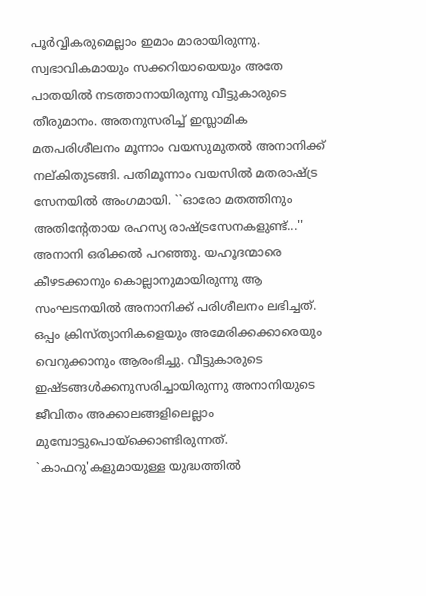പൂര്‍വ്വികരുമെല്ലാം ഇമാം മാരായിരുന്നു. സ്വഭാവികമായും സക്കറിയായെയും അതേ പാതയില്‍ നടത്താനായിരുന്നു വീട്ടുകാരുടെ തീരുമാനം. അതനുസരിച്ച്‌ ഇസ്ലാമിക മതപരിശീലനം മൂന്നാം വയസുമുതല്‍ അനാനിക്ക്‌ നല്‌കിതുടങ്ങി. പതിമൂന്നാം വയസില്‍ മതരാഷ്‌ട്ര സേനയില്‍ അംഗമായി. ``ഓരോ മതത്തിനും അതിന്റേതായ രഹസ്യ രാഷ്‌ട്രസേനകളുണ്ട്‌...'' അനാനി ഒരിക്കല്‍ പറഞ്ഞു. യഹൂദന്മാരെ കീഴടക്കാനും കൊല്ലാനുമായിരുന്നു ആ സംഘടനയില്‍ അനാനിക്ക്‌ പരിശീലനം ലഭിച്ചത്‌. ഒപ്പം ക്രിസ്‌ത്യാനികളെയും അമേരിക്കക്കാരെയും വെറുക്കാനും ആരംഭിച്ചു. വീട്ടുകാരുടെ ഇഷ്‌ടങ്ങള്‍ക്കനുസരിച്ചായിരുന്നു അനാനിയുടെ ജീവിതം അക്കാലങ്ങളിലെല്ലാം മുമ്പോട്ടുപൊയ്‌ക്കൊണ്ടിരുന്നത്‌. `കാഫറു'കളുമായുള്ള യുദ്ധത്തില്‍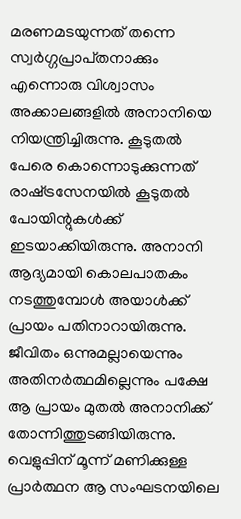മരണമടയുന്നത്‌ തന്നെ സ്വര്‍ഗ്ഗപ്രാപ്‌തനാക്കും എന്നൊരു വിശ്വാസം അക്കാലങ്ങളില്‍ അനാനിയെ നിയന്ത്രിച്ചിരുന്നു. കൂടുതല്‍ പേരെ കൊന്നൊടുക്കുന്നത്‌ രാഷ്‌ട്രസേനയില്‍ കൂടുതല്‍ പോയിന്റുകള്‍ക്ക്‌ ഇടയാക്കിയിരുന്നു. അനാനി ആദ്യമായി കൊലപാതകം നടത്തുമ്പോള്‍ അയാള്‍ക്ക്‌ പ്രായം പതിനാറായിരുന്നു. ജീവിതം ഒന്നുമല്ലായെന്നും അതിനര്‍ത്ഥമില്ലെന്നും പക്ഷേ ആ പ്രായം മുതല്‍ അനാനിക്ക്‌ തോന്നിത്തുടങ്ങിയിരുന്നു.
വെളുപ്പിന്‌ മൂന്ന്‌ മണിക്കുള്ള പ്രാര്‍ത്ഥന ആ സംഘടനയിലെ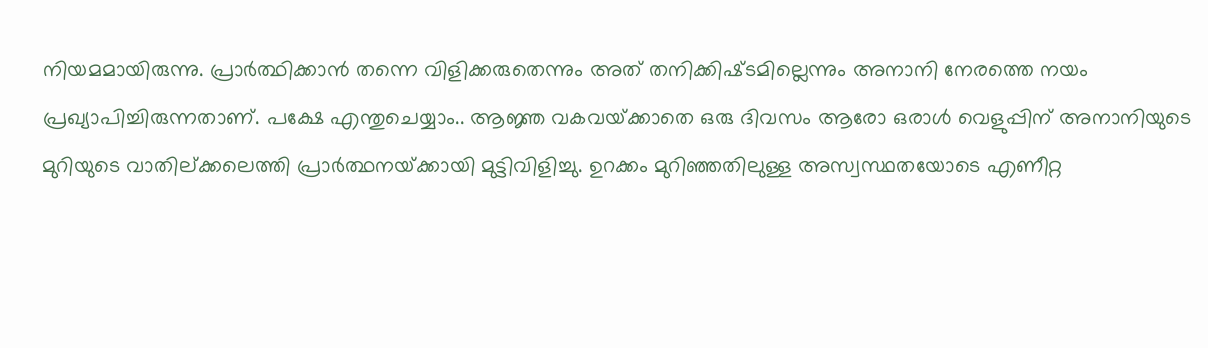നിയമമായിരുന്നു. പ്രാര്‍ത്ഥിക്കാന്‍ തന്നെ വിളിക്കരുതെന്നും അത്‌ തനിക്കിഷ്‌ടമില്ലെന്നും അനാനി നേരത്തെ നയം പ്രഖ്യാപിച്ചിരുന്നതാണ്‌. പക്ഷേ എന്തുചെയ്യാം.. ആജ്ഞ വകവയ്‌ക്കാതെ ഒരു ദിവസം ആരോ ഒരാള്‍ വെളുപ്പിന്‌ അനാനിയുടെ മുറിയുടെ വാതില്‌ക്കലെത്തി പ്രാര്‍ത്ഥനയ്‌ക്കായി മുട്ടിവിളിച്ചു. ഉറക്കം മുറിഞ്ഞതിലുള്ള അസ്വസ്ഥതയോടെ എണീറ്റ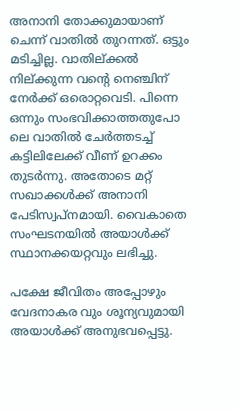അനാനി തോക്കുമായാണ്‌ ചെന്ന്‌ വാതില്‍ തുറന്നത്‌. ഒട്ടും മടിച്ചില്ല. വാതില്‌ക്കല്‍ നില്‌ക്കുന്ന വന്റെ നെഞ്ചിന്‌ നേര്‍ക്ക്‌ ഒരൊറ്റവെടി. പിന്നെ ഒന്നും സംഭവിക്കാത്തതുപോ ലെ വാതില്‍ ചേര്‍ത്തടച്ച്‌ കട്ടിലിലേക്ക്‌ വീണ്‌ ഉറക്കം തുടര്‍ന്നു. അതോടെ മറ്റ്‌ സഖാക്കള്‍ക്ക്‌ അനാനി പേടിസ്വപ്‌നമായി. വൈകാതെ സംഘടനയില്‍ അയാള്‍ക്ക്‌ സ്ഥാനക്കയറ്റവും ലഭിച്ചു.

പക്ഷേ ജീവിതം അപ്പോഴും വേദനാകര വും ശൂന്യവുമായി അയാള്‍ക്ക്‌ അനുഭവപ്പെട്ടു.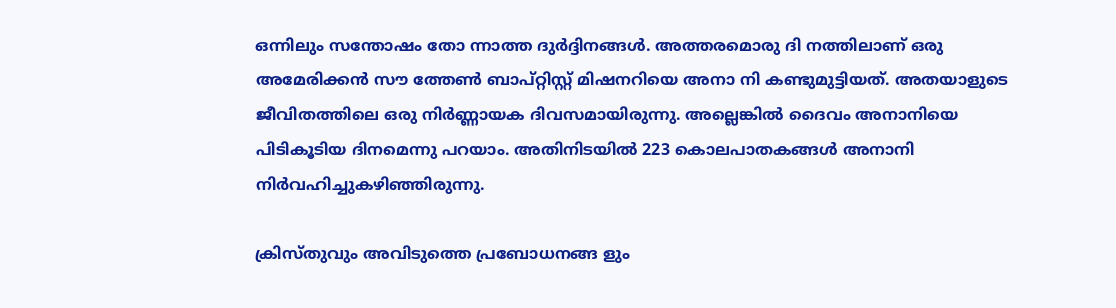ഒന്നിലും സന്തോഷം തോ ന്നാത്ത ദുര്‍ദ്ദിനങ്ങള്‍. അത്തരമൊരു ദി നത്തിലാണ്‌ ഒരു അമേരിക്കന്‍ സൗ ത്തേണ്‍ ബാപ്‌റ്റിസ്റ്റ്‌ മിഷനറിയെ അനാ നി കണ്ടുമുട്ടിയത്‌. അതയാളുടെ ജീവിതത്തിലെ ഒരു നിര്‍ണ്ണായക ദിവസമായിരുന്നു. അല്ലെങ്കില്‍ ദൈവം അനാനിയെ പിടികൂടിയ ദിനമെന്നു പറയാം. അതിനിടയില്‍ 223 കൊലപാതകങ്ങള്‍ അനാനി നിര്‍വഹിച്ചുകഴിഞ്ഞിരുന്നു.

ക്രിസ്‌തുവും അവിടുത്തെ പ്രബോധനങ്ങ ളും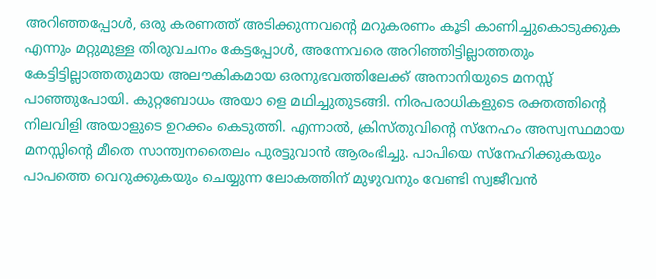അറിഞ്ഞപ്പോള്‍, ഒരു കരണത്ത്‌ അടിക്കുന്നവന്റെ മറുകരണം കൂടി കാണിച്ചുകൊടുക്കുക എന്നും മറ്റുമുള്ള തിരുവചനം കേട്ടപ്പോള്‍, അന്നേവരെ അറിഞ്ഞിട്ടില്ലാത്തതും കേട്ടിട്ടില്ലാത്തതുമായ അലൗകികമായ ഒരനുഭവത്തിലേക്ക്‌ അനാനിയുടെ മനസ്സ്‌ പാഞ്ഞുപോയി. കുറ്റബോധം അയാ ളെ മഥിച്ചുതുടങ്ങി. നിരപരാധികളുടെ രക്തത്തിന്റെ നിലവിളി അയാളുടെ ഉറക്കം കെടുത്തി. എന്നാല്‍, ക്രിസ്‌തുവിന്റെ സ്‌നേഹം അസ്വസ്ഥമായ മനസ്സിന്റെ മീതെ സാന്ത്വനതൈലം പുരട്ടുവാന്‍ ആരംഭിച്ചു. പാപിയെ സ്‌നേഹിക്കുകയും പാപത്തെ വെറുക്കുകയും ചെയ്യുന്ന ലോകത്തിന്‌ മുഴുവനും വേണ്ടി സ്വജീവന്‍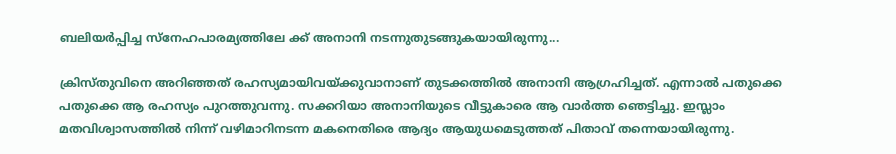ബലിയര്‍പ്പിച്ച സ്‌നേഹപാരമ്യത്തിലേ ക്ക്‌ അനാനി നടന്നുതുടങ്ങുകയായിരുന്നു...

ക്രിസ്‌തുവിനെ അറിഞ്ഞത്‌ രഹസ്യമായിവയ്‌ക്കുവാനാണ്‌ തുടക്കത്തില്‍ അനാനി ആഗ്രഹിച്ചത്‌. എന്നാല്‍ പതുക്കെ പതുക്കെ ആ രഹസ്യം പുറത്തുവന്നു. സക്കറിയാ അനാനിയുടെ വീട്ടുകാരെ ആ വാര്‍ത്ത ഞെട്ടിച്ചു. ഇസ്ലാം മതവിശ്വാസത്തില്‍ നിന്ന്‌ വഴിമാറിനടന്ന മകനെതിരെ ആദ്യം ആയുധമെടുത്തത്‌ പിതാവ്‌ തന്നെയായിരുന്നു.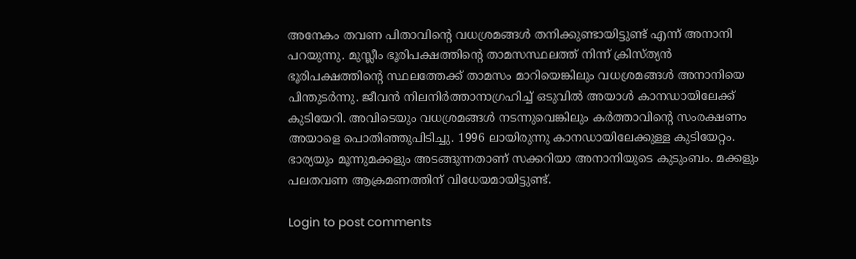അനേകം തവണ പിതാവിന്റെ വധശ്രമങ്ങള്‍ തനിക്കുണ്ടായിട്ടുണ്ട്‌ എന്ന്‌ അനാനി പറയുന്നു. മുസ്ലീം ഭൂരിപക്ഷത്തിന്റെ താമസസ്ഥലത്ത്‌ നിന്ന്‌ ക്രിസ്‌ത്യന്‍ ഭൂരിപക്ഷത്തിന്റെ സ്ഥലത്തേക്ക്‌ താമസം മാറിയെങ്കിലും വധശ്രമങ്ങള്‍ അനാനിയെ പിന്തുടര്‍ന്നു. ജീവന്‍ നിലനിര്‍ത്താനാഗ്രഹിച്ച്‌ ഒടുവില്‍ അയാള്‍ കാനഡായിലേക്ക്‌ കുടിയേറി. അവിടെയും വധശ്രമങ്ങള്‍ നടന്നുവെങ്കിലും കര്‍ത്താവിന്റെ സംരക്ഷണം അയാളെ പൊതിഞ്ഞുപിടിച്ചു. 1996 ലായിരുന്നു കാനഡായിലേക്കുള്ള കുടിയേറ്റം. ഭാര്യയും മൂന്നുമക്കളും അടങ്ങുന്നതാണ്‌ സക്കറിയാ അനാനിയുടെ കുടുംബം. മക്കളും പലതവണ ആക്രമണത്തിന്‌ വിധേയമായിട്ടുണ്ട്‌.

Login to post comments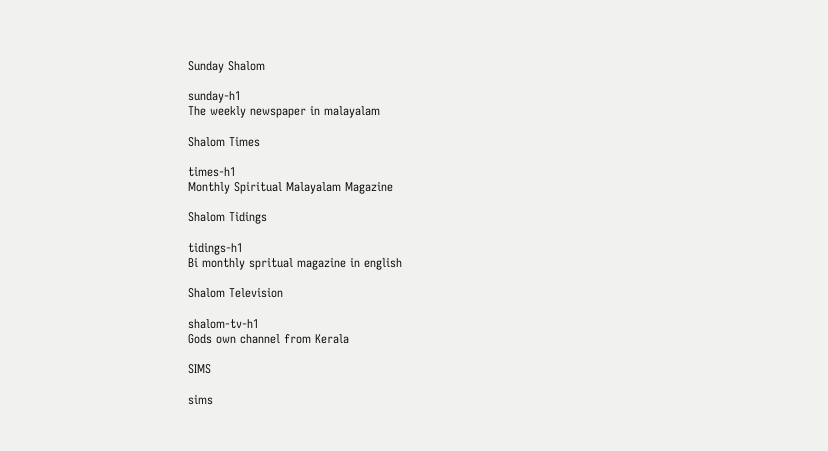Sunday Shalom

sunday-h1
The weekly newspaper in malayalam

Shalom Times

times-h1
Monthly Spiritual Malayalam Magazine

Shalom Tidings

tidings-h1
Bi monthly spritual magazine in english

Shalom Television

shalom-tv-h1
Gods own channel from Kerala

SIMS

sims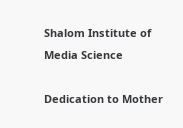Shalom Institute of Media Science

Dedication to Mother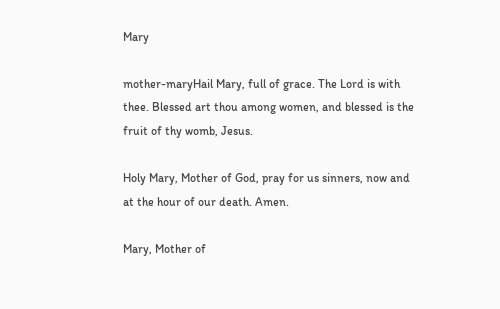Mary

mother-maryHail Mary, full of grace. The Lord is with thee. Blessed art thou among women, and blessed is the fruit of thy womb, Jesus.

Holy Mary, Mother of God, pray for us sinners, now and at the hour of our death. Amen.

Mary, Mother of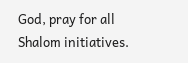God, pray for all Shalom initiatives.